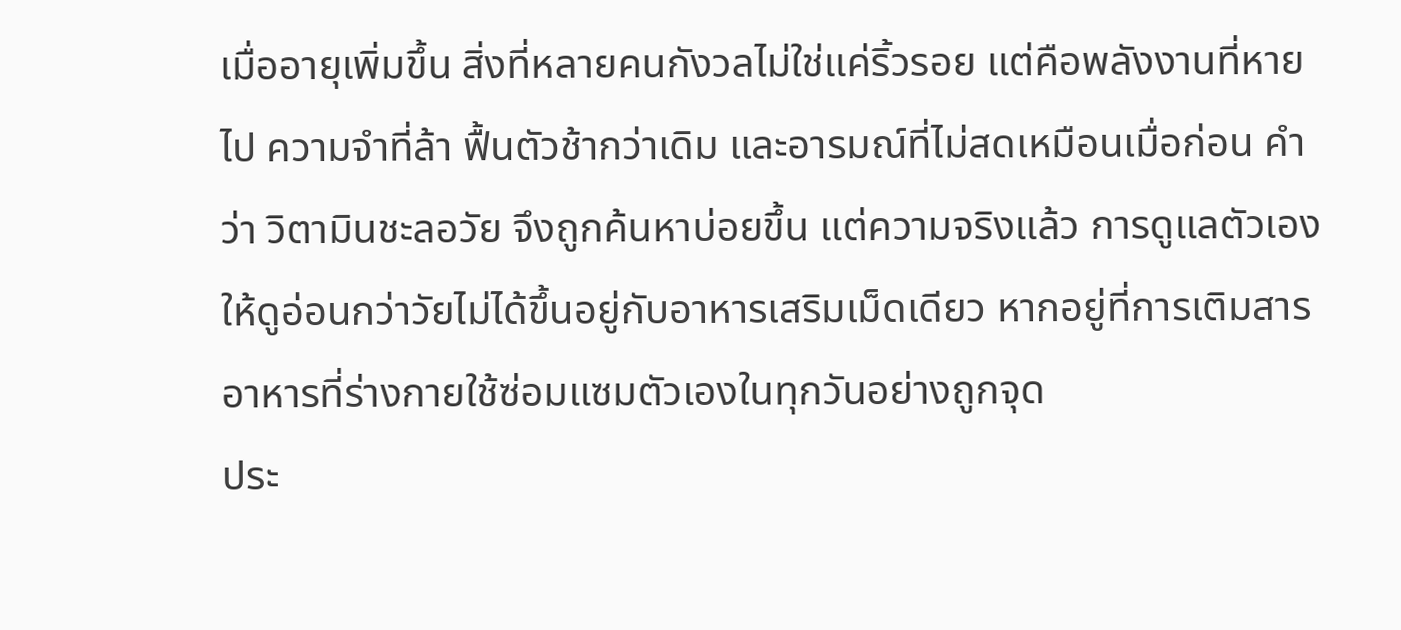เมื่ออายุเพิ่มขึ้น สิ่งที่หลายคนกังวลไม่ใช่แค่ริ้วรอย แต่คือพลังงานที่หายไป ความจำที่ล้า ฟื้นตัวช้ากว่าเดิม และอารมณ์ที่ไม่สดเหมือนเมื่อก่อน คำว่า วิตามินชะลอวัย จึงถูกค้นหาบ่อยขึ้น แต่ความจริงแล้ว การดูแลตัวเองให้ดูอ่อนกว่าวัยไม่ได้ขึ้นอยู่กับอาหารเสริมเม็ดเดียว หากอยู่ที่การเติมสารอาหารที่ร่างกายใช้ซ่อมแซมตัวเองในทุกวันอย่างถูกจุด
ประ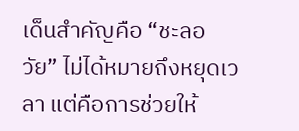เด็นสำคัญคือ “ชะลอวัย” ไม่ได้หมายถึงหยุดเวลา แต่คือการช่วยให้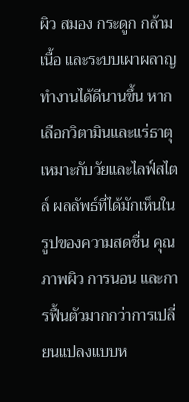ผิว สมอง กระดูก กล้ามเนื้อ และระบบเผาผลาญทำงานได้ดีนานขึ้น หากเลือกวิตามินและแร่ธาตุเหมาะกับวัยและไลฟ์สไตล์ ผลลัพธ์ที่ได้มักเห็นในรูปของความสดชื่น คุณภาพผิว การนอน และการฟื้นตัวมากกว่าการเปลี่ยนแปลงแบบห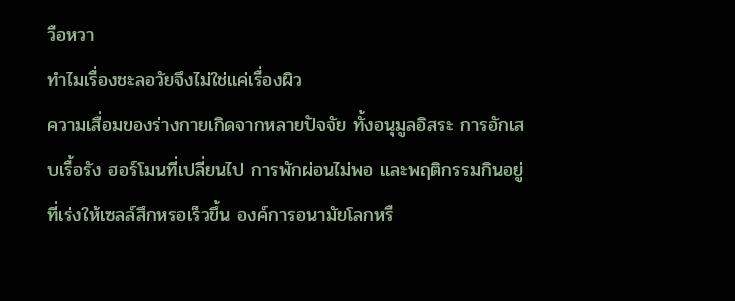วือหวา
ทำไมเรื่องชะลอวัยจึงไม่ใช่แค่เรื่องผิว
ความเสื่อมของร่างกายเกิดจากหลายปัจจัย ทั้งอนุมูลอิสระ การอักเสบเรื้อรัง ฮอร์โมนที่เปลี่ยนไป การพักผ่อนไม่พอ และพฤติกรรมกินอยู่ที่เร่งให้เซลล์สึกหรอเร็วขึ้น องค์การอนามัยโลกหรื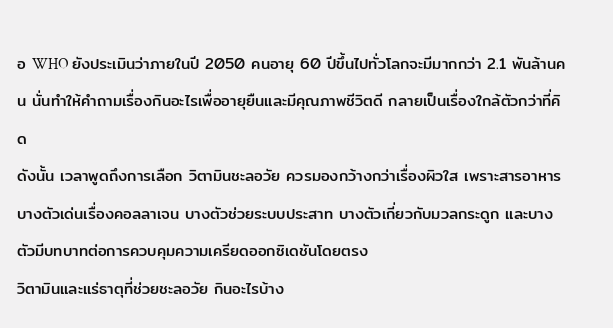อ WHO ยังประเมินว่าภายในปี 2050 คนอายุ 60 ปีขึ้นไปทั่วโลกจะมีมากกว่า 2.1 พันล้านคน นั่นทำให้คำถามเรื่องกินอะไรเพื่ออายุยืนและมีคุณภาพชีวิตดี กลายเป็นเรื่องใกล้ตัวกว่าที่คิด
ดังนั้น เวลาพูดถึงการเลือก วิตามินชะลอวัย ควรมองกว้างกว่าเรื่องผิวใส เพราะสารอาหารบางตัวเด่นเรื่องคอลลาเจน บางตัวช่วยระบบประสาท บางตัวเกี่ยวกับมวลกระดูก และบางตัวมีบทบาทต่อการควบคุมความเครียดออกซิเดชันโดยตรง
วิตามินและแร่ธาตุที่ช่วยชะลอวัย กินอะไรบ้าง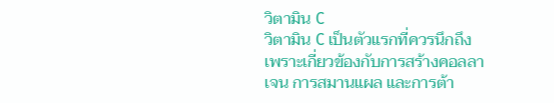วิตามิน C
วิตามิน C เป็นตัวแรกที่ควรนึกถึง เพราะเกี่ยวข้องกับการสร้างคอลลาเจน การสมานแผล และการต้า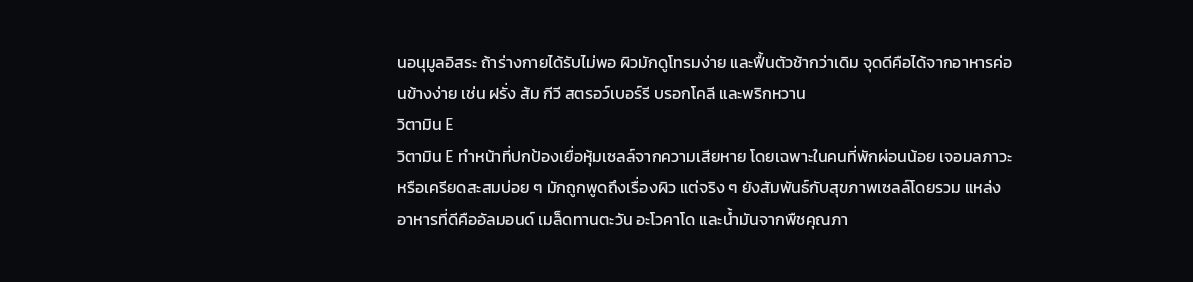นอนุมูลอิสระ ถ้าร่างกายได้รับไม่พอ ผิวมักดูโทรมง่าย และฟื้นตัวช้ากว่าเดิม จุดดีคือได้จากอาหารค่อนข้างง่าย เช่น ฝรั่ง ส้ม กีวี สตรอว์เบอร์รี บรอกโคลี และพริกหวาน
วิตามิน E
วิตามิน E ทำหน้าที่ปกป้องเยื่อหุ้มเซลล์จากความเสียหาย โดยเฉพาะในคนที่พักผ่อนน้อย เจอมลภาวะ หรือเครียดสะสมบ่อย ๆ มักถูกพูดถึงเรื่องผิว แต่จริง ๆ ยังสัมพันธ์กับสุขภาพเซลล์โดยรวม แหล่งอาหารที่ดีคืออัลมอนด์ เมล็ดทานตะวัน อะโวคาโด และน้ำมันจากพืชคุณภา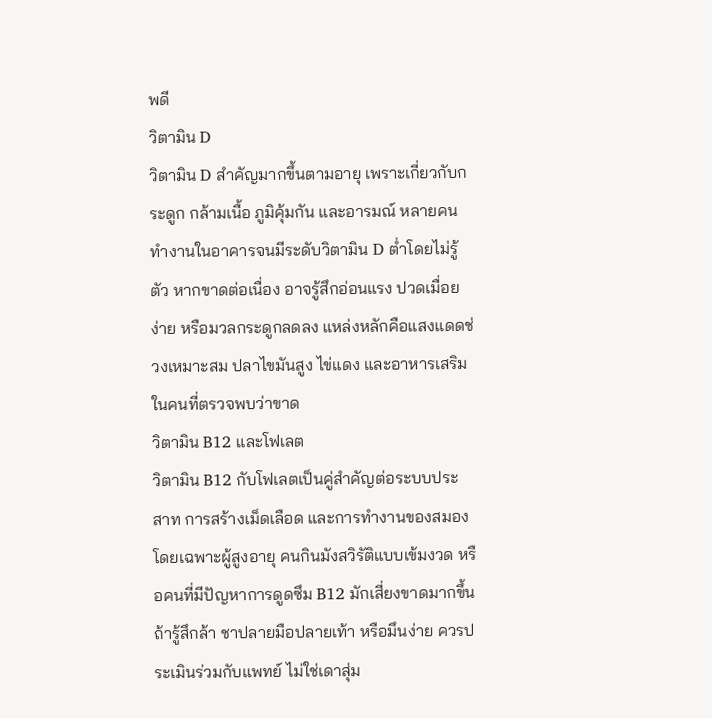พดี
วิตามิน D
วิตามิน D สำคัญมากขึ้นตามอายุ เพราะเกี่ยวกับกระดูก กล้ามเนื้อ ภูมิคุ้มกัน และอารมณ์ หลายคนทำงานในอาคารจนมีระดับวิตามิน D ต่ำโดยไม่รู้ตัว หากขาดต่อเนื่อง อาจรู้สึกอ่อนแรง ปวดเมื่อยง่าย หรือมวลกระดูกลดลง แหล่งหลักคือแสงแดดช่วงเหมาะสม ปลาไขมันสูง ไข่แดง และอาหารเสริมในคนที่ตรวจพบว่าขาด
วิตามิน B12 และโฟเลต
วิตามิน B12 กับโฟเลตเป็นคู่สำคัญต่อระบบประสาท การสร้างเม็ดเลือด และการทำงานของสมอง โดยเฉพาะผู้สูงอายุ คนกินมังสวิรัติแบบเข้มงวด หรือคนที่มีปัญหาการดูดซึม B12 มักเสี่ยงขาดมากขึ้น ถ้ารู้สึกล้า ชาปลายมือปลายเท้า หรือมึนง่าย ควรประเมินร่วมกับแพทย์ ไม่ใช่เดาสุ่ม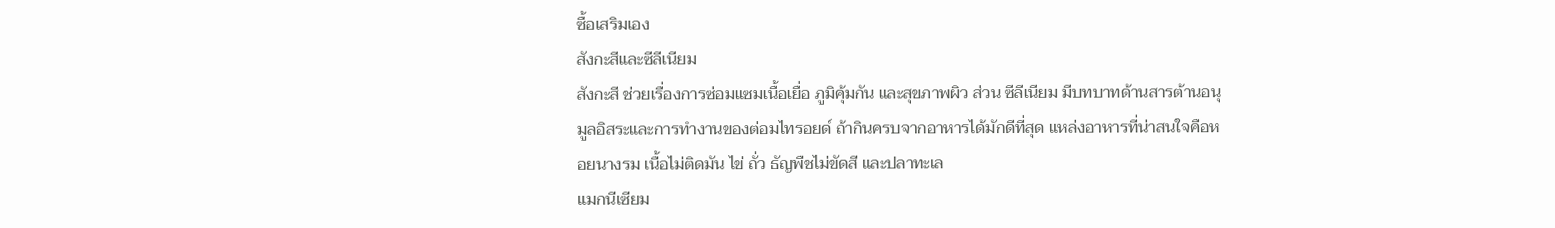ซื้อเสริมเอง
สังกะสีและซีลีเนียม
สังกะสี ช่วยเรื่องการซ่อมแซมเนื้อเยื่อ ภูมิคุ้มกัน และสุขภาพผิว ส่วน ซีลีเนียม มีบทบาทด้านสารต้านอนุมูลอิสระและการทำงานของต่อมไทรอยด์ ถ้ากินครบจากอาหารได้มักดีที่สุด แหล่งอาหารที่น่าสนใจคือหอยนางรม เนื้อไม่ติดมัน ไข่ ถั่ว ธัญพืชไม่ขัดสี และปลาทะเล
แมกนีเซียม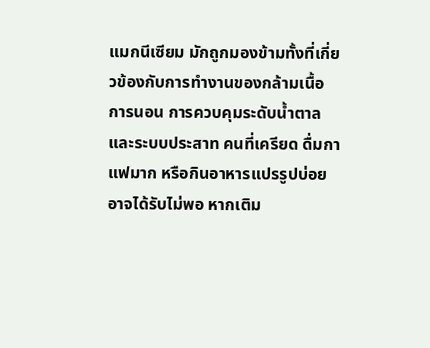แมกนีเซียม มักถูกมองข้ามทั้งที่เกี่ยวข้องกับการทำงานของกล้ามเนื้อ การนอน การควบคุมระดับน้ำตาล และระบบประสาท คนที่เครียด ดื่มกาแฟมาก หรือกินอาหารแปรรูปบ่อย อาจได้รับไม่พอ หากเติม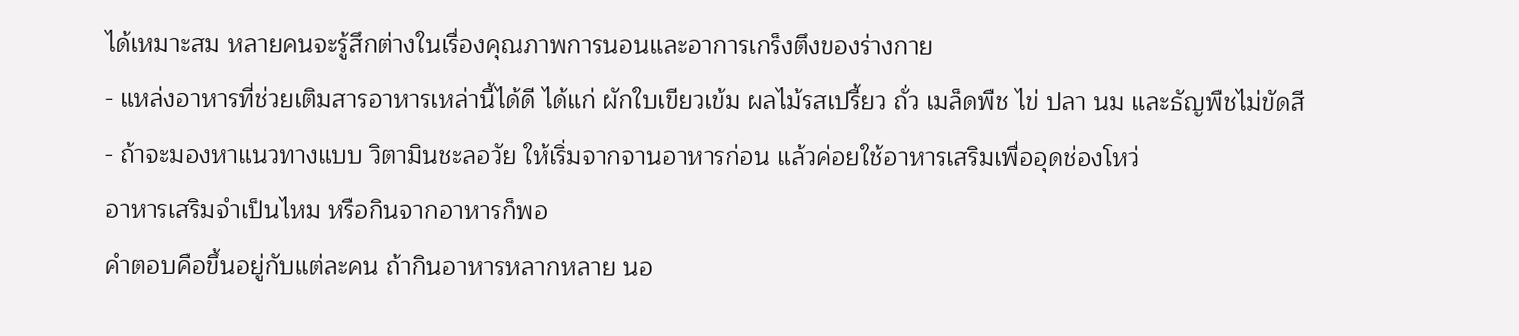ได้เหมาะสม หลายคนจะรู้สึกต่างในเรื่องคุณภาพการนอนและอาการเกร็งตึงของร่างกาย
- แหล่งอาหารที่ช่วยเติมสารอาหารเหล่านี้ได้ดี ได้แก่ ผักใบเขียวเข้ม ผลไม้รสเปรี้ยว ถั่ว เมล็ดพืช ไข่ ปลา นม และธัญพืชไม่ขัดสี
- ถ้าจะมองหาแนวทางแบบ วิตามินชะลอวัย ให้เริ่มจากจานอาหารก่อน แล้วค่อยใช้อาหารเสริมเพื่ออุดช่องโหว่
อาหารเสริมจำเป็นไหม หรือกินจากอาหารก็พอ
คำตอบคือขึ้นอยู่กับแต่ละคน ถ้ากินอาหารหลากหลาย นอ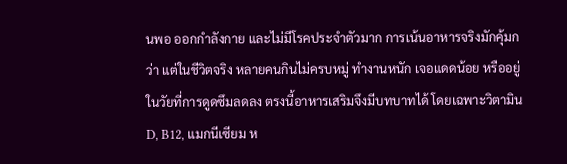นพอ ออกกำลังกาย และไม่มีโรคประจำตัวมาก การเน้นอาหารจริงมักคุ้มกว่า แต่ในชีวิตจริง หลายคนกินไม่ครบหมู่ ทำงานหนัก เจอแดดน้อย หรืออยู่ในวัยที่การดูดซึมลดลง ตรงนี้อาหารเสริมจึงมีบทบาทได้ โดยเฉพาะวิตามิน D, B12, แมกนีเซียม ห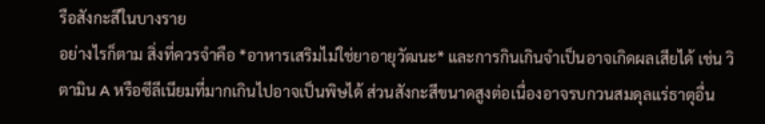รือสังกะสีในบางราย
อย่างไรก็ตาม สิ่งที่ควรจำคือ *อาหารเสริมไม่ใช่ยาอายุวัฒนะ* และการกินเกินจำเป็นอาจเกิดผลเสียได้ เช่น วิตามิน A หรือซีลีเนียมที่มากเกินไปอาจเป็นพิษได้ ส่วนสังกะสีขนาดสูงต่อเนื่องอาจรบกวนสมดุลแร่ธาตุอื่น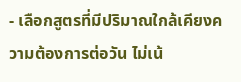- เลือกสูตรที่มีปริมาณใกล้เคียงความต้องการต่อวัน ไม่เน้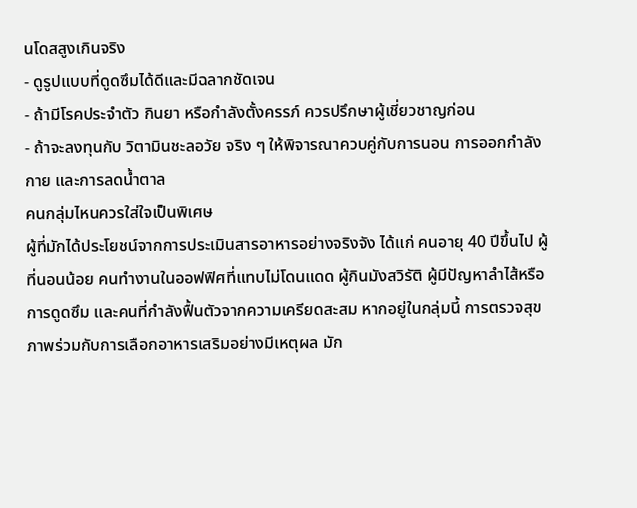นโดสสูงเกินจริง
- ดูรูปแบบที่ดูดซึมได้ดีและมีฉลากชัดเจน
- ถ้ามีโรคประจำตัว กินยา หรือกำลังตั้งครรภ์ ควรปรึกษาผู้เชี่ยวชาญก่อน
- ถ้าจะลงทุนกับ วิตามินชะลอวัย จริง ๆ ให้พิจารณาควบคู่กับการนอน การออกกำลังกาย และการลดน้ำตาล
คนกลุ่มไหนควรใส่ใจเป็นพิเศษ
ผู้ที่มักได้ประโยชน์จากการประเมินสารอาหารอย่างจริงจัง ได้แก่ คนอายุ 40 ปีขึ้นไป ผู้ที่นอนน้อย คนทำงานในออฟฟิศที่แทบไม่โดนแดด ผู้กินมังสวิรัติ ผู้มีปัญหาลำไส้หรือการดูดซึม และคนที่กำลังฟื้นตัวจากความเครียดสะสม หากอยู่ในกลุ่มนี้ การตรวจสุขภาพร่วมกับการเลือกอาหารเสริมอย่างมีเหตุผล มัก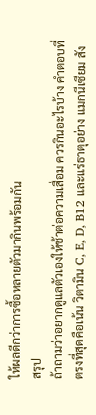ให้ผลดีกว่าการซื้อหลายตัวมากินพร้อมกัน
สรุป
ถ้าถามว่าอยากดูแลตัวเองให้ช้าต่อความเสื่อม ควรกินอะไรบ้าง คำตอบที่ตรงที่สุดคือเน้น วิตามิน C, E, D, B12 และแร่ธาตุอย่าง แมกนีเซียม สัง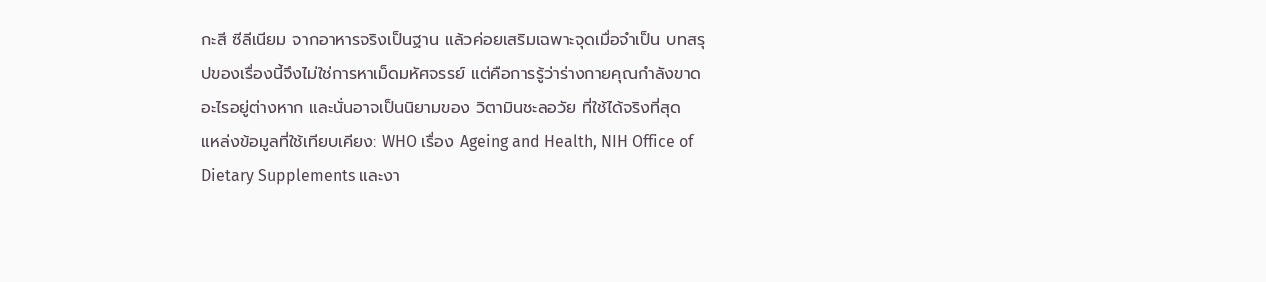กะสี ซีลีเนียม จากอาหารจริงเป็นฐาน แล้วค่อยเสริมเฉพาะจุดเมื่อจำเป็น บทสรุปของเรื่องนี้จึงไม่ใช่การหาเม็ดมหัศจรรย์ แต่คือการรู้ว่าร่างกายคุณกำลังขาดอะไรอยู่ต่างหาก และนั่นอาจเป็นนิยามของ วิตามินชะลอวัย ที่ใช้ได้จริงที่สุด
แหล่งข้อมูลที่ใช้เทียบเคียง: WHO เรื่อง Ageing and Health, NIH Office of Dietary Supplements และงา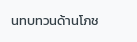นทบทวนด้านโภช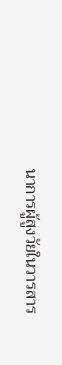นาการผู้สูงวัยในวารสาร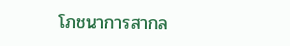โภชนาการสากล